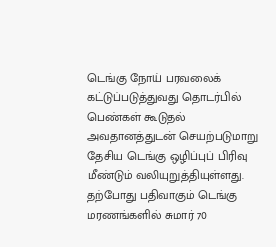டெங்கு நோய் பரவலைக் கட்டுப்படுத்துவது தொடர்பில் பெண்கள் கூடுதல் அவதானத்துடன் செயற்படுமாறு தேசிய டெங்கு ஒழிப்புப் பிரிவு மீண்டும் வலியுறுத்தியுள்ளது.
தற்போது பதிவாகும் டெங்கு மரணங்களில் சுமார் 70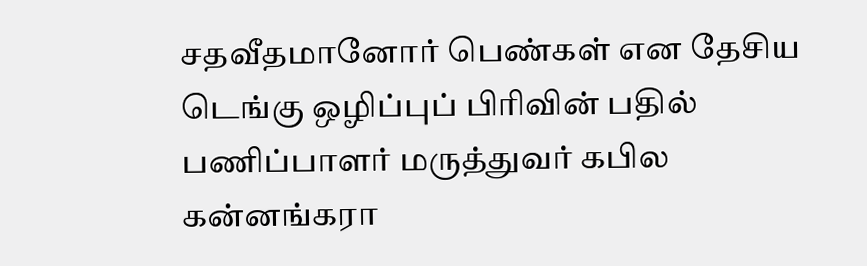சதவீதமானோர் பெண்கள் என தேசிய டெங்கு ஒழிப்புப் பிரிவின் பதில் பணிப்பாளர் மருத்துவர் கபில கன்னங்கரா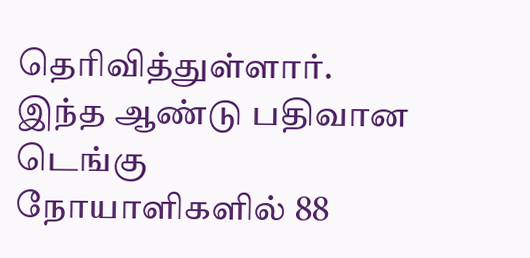தெரிவித்துள்ளார்.
இந்த ஆண்டு பதிவான டெங்கு நோயாளிகளில் 88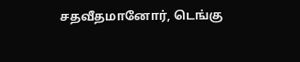சதவீதமானோர், டெங்கு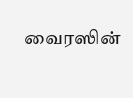வைரஸின்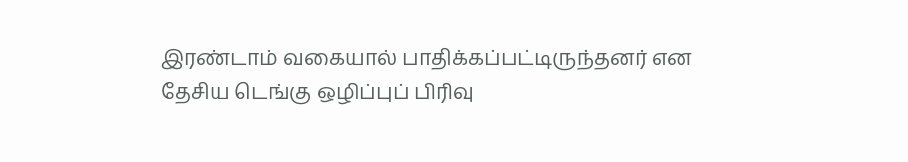இரண்டாம் வகையால் பாதிக்கப்பட்டிருந்தனர் என தேசிய டெங்கு ஒழிப்புப் பிரிவு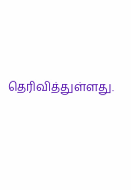தெரிவித்துள்ளது.